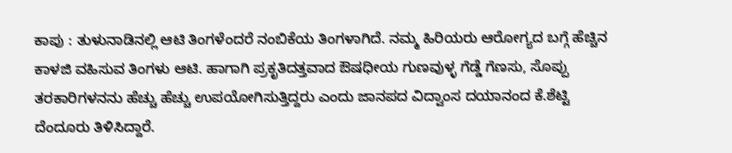ಕಾಪು : ತುಳುನಾಡಿನಲ್ಲಿ ಆಟಿ ತಿಂಗಳೆಂದರೆ ನಂಬಿಕೆಯ ತಿಂಗಳಾಗಿದೆ. ನಮ್ಮ ಹಿರಿಯರು ಆರೋಗ್ಯದ ಬಗ್ಗೆ ಹೆಚ್ಚಿನ ಕಾಳಜಿ ವಹಿಸುವ ತಿಂಗಳು ಆಟಿ. ಹಾಗಾಗಿ ಪ್ರಕೃತಿದತ್ತವಾದ ಔಷಧೀಯ ಗುಣವುಳ್ಳ ಗೆಡ್ಡೆ ಗೆಣಸು, ಸೊಪ್ಪು ತರಕಾರಿಗಳನನು ಹೆಚ್ಚು ಹೆಚ್ಚು ಉಪಯೋಗಿಸುತ್ತಿದ್ದರು ಎಂದು ಜಾನಪದ ವಿದ್ವಾಂಸ ದಯಾನಂದ ಕೆ.ಶೆಟ್ಟಿ ದೆಂದೂರು ತಿಳಿಸಿದ್ದಾರೆ.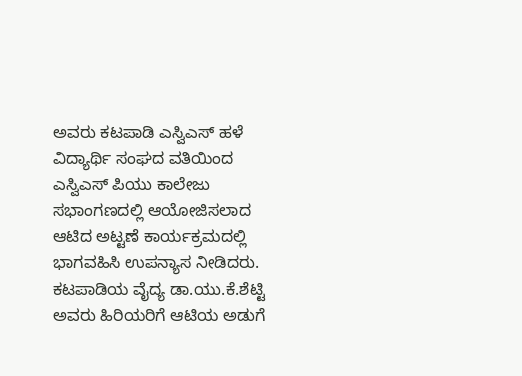ಅವರು ಕಟಪಾಡಿ ಎಸ್ವಿಎಸ್ ಹಳೆ ವಿದ್ಯಾರ್ಥಿ ಸಂಘದ ವತಿಯಿಂದ ಎಸ್ವಿಎಸ್ ಪಿಯು ಕಾಲೇಜು ಸಭಾಂಗಣದಲ್ಲಿ ಆಯೋಜಿಸಲಾದ ಆಟಿದ ಅಟ್ಟಣೆ ಕಾರ್ಯಕ್ರಮದಲ್ಲಿ ಭಾಗವಹಿಸಿ ಉಪನ್ಯಾಸ ನೀಡಿದರು.
ಕಟಪಾಡಿಯ ವೈದ್ಯ ಡಾ.ಯು.ಕೆ.ಶೆಟ್ಟಿ ಅವರು ಹಿರಿಯರಿಗೆ ಆಟಿಯ ಅಡುಗೆ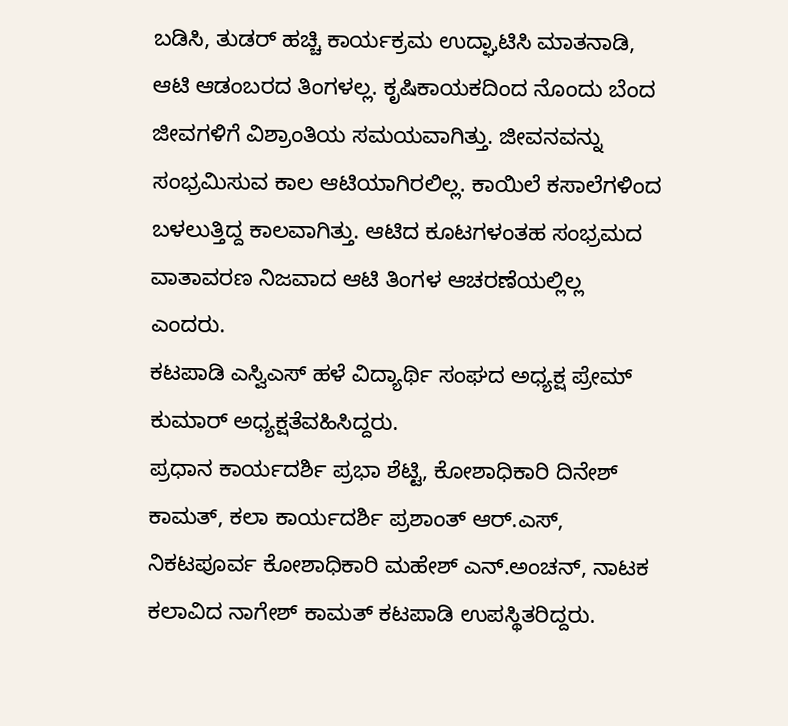ಬಡಿಸಿ, ತುಡರ್ ಹಚ್ಚಿ ಕಾರ್ಯಕ್ರಮ ಉದ್ಘಾಟಿಸಿ ಮಾತನಾಡಿ, ಆಟಿ ಆಡಂಬರದ ತಿಂಗಳಲ್ಲ. ಕೃಷಿಕಾಯಕದಿಂದ ನೊಂದು ಬೆಂದ ಜೀವಗಳಿಗೆ ವಿಶ್ರಾಂತಿಯ ಸಮಯವಾಗಿತ್ತು. ಜೀವನವನ್ನು ಸಂಭ್ರಮಿಸುವ ಕಾಲ ಆಟಿಯಾಗಿರಲಿಲ್ಲ. ಕಾಯಿಲೆ ಕಸಾಲೆಗಳಿಂದ ಬಳಲುತ್ತಿದ್ದ ಕಾಲವಾಗಿತ್ತು. ಆಟಿದ ಕೂಟಗಳಂತಹ ಸಂಭ್ರಮದ ವಾತಾವರಣ ನಿಜವಾದ ಆಟಿ ತಿಂಗಳ ಆಚರಣೆಯಲ್ಲಿಲ್ಲ ಎಂದರು.
ಕಟಪಾಡಿ ಎಸ್ವಿಎಸ್ ಹಳೆ ವಿದ್ಯಾರ್ಥಿ ಸಂಘದ ಅಧ್ಯಕ್ಷ ಪ್ರೇಮ್ ಕುಮಾರ್ ಅಧ್ಯಕ್ಷತೆವಹಿಸಿದ್ದರು.
ಪ್ರಧಾನ ಕಾರ್ಯದರ್ಶಿ ಪ್ರಭಾ ಶೆಟ್ಟಿ, ಕೋಶಾಧಿಕಾರಿ ದಿನೇಶ್ ಕಾಮತ್, ಕಲಾ ಕಾರ್ಯದರ್ಶಿ ಪ್ರಶಾಂತ್ ಆರ್.ಎಸ್, ನಿಕಟಪೂರ್ವ ಕೋಶಾಧಿಕಾರಿ ಮಹೇಶ್ ಎನ್.ಅಂಚನ್, ನಾಟಕ ಕಲಾವಿದ ನಾಗೇಶ್ ಕಾಮತ್ ಕಟಪಾಡಿ ಉಪಸ್ಥಿತರಿದ್ದರು.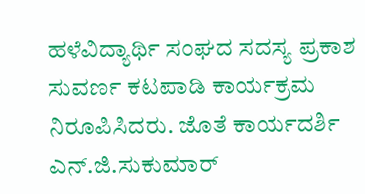ಹಳೆವಿದ್ಯಾರ್ಥಿ ಸಂಘದ ಸದಸ್ಯ ಪ್ರಕಾಶ ಸುವರ್ಣ ಕಟಪಾಡಿ ಕಾರ್ಯಕ್ರಮ ನಿರೂಪಿಸಿದರು. ಜೊತೆ ಕಾರ್ಯದರ್ಶಿ ಎನ್.ಜಿ.ಸುಕುಮಾರ್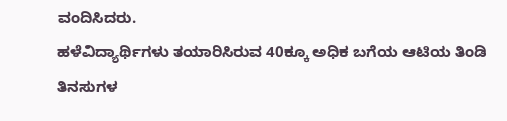ವಂದಿಸಿದರು.
ಹಳೆವಿದ್ಯಾರ್ಥಿಗಳು ತಯಾರಿಸಿರುವ 40ಕ್ಕೂ ಅಧಿಕ ಬಗೆಯ ಆಟಿಯ ತಿಂಡಿ ತಿನಸುಗಳ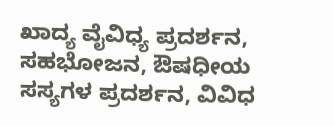ಖಾದ್ಯ ವೈವಿಧ್ಯ ಪ್ರದರ್ಶನ, ಸಹಭೋಜನ, ಔಷಧೀಯ ಸಸ್ಯಗಳ ಪ್ರದರ್ಶನ, ವಿವಿಧ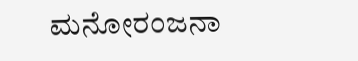ಮನೋರಂಜನಾ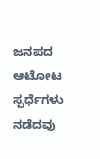ಜನಪದ ಆಟೋಟ ಸ್ಪರ್ಧೆಗಳು ನಡೆದವು